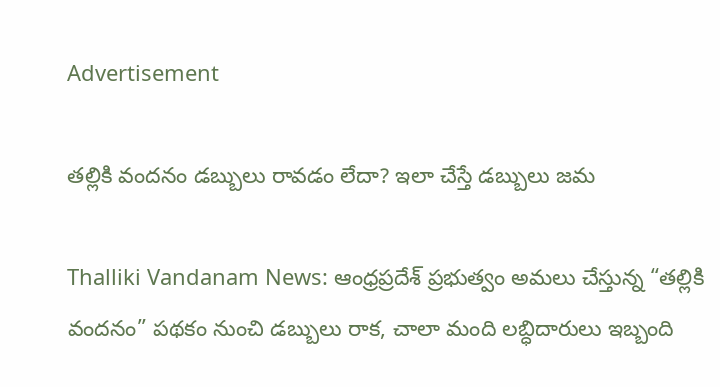Advertisement

తల్లికి వందనం డబ్బులు రావడం లేదా? ఇలా చేస్తే డబ్బులు జమ

Thalliki Vandanam News: ఆంధ్రప్రదేశ్ ప్రభుత్వం అమలు చేస్తున్న “తల్లికి వందనం” పథకం నుంచి డబ్బులు రాక, చాలా మంది లబ్ధిదారులు ఇబ్బంది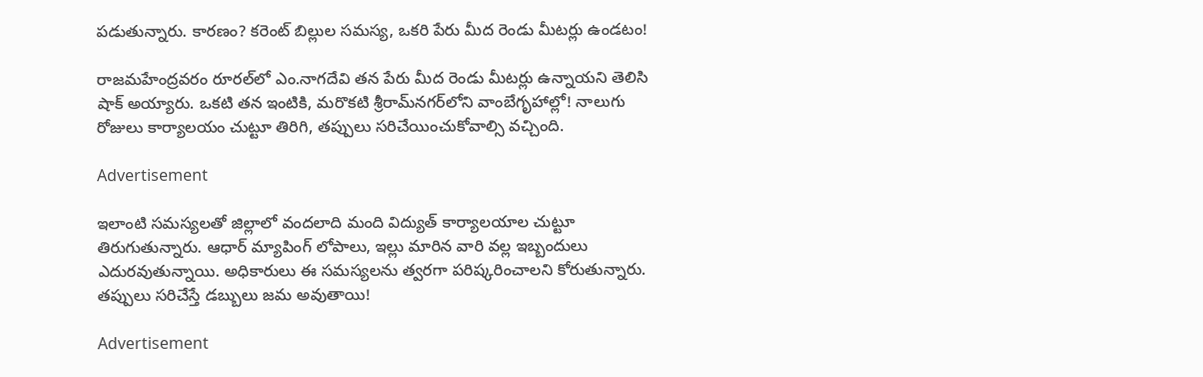పడుతున్నారు. కారణం? కరెంట్ బిల్లుల సమస్య, ఒకరి పేరు మీద రెండు మీటర్లు ఉండటం!

రాజమహేంద్రవరం రూరల్‌లో ఎం.నాగదేవి తన పేరు మీద రెండు మీటర్లు ఉన్నాయని తెలిసి షాక్ అయ్యారు. ఒకటి తన ఇంటికి, మరొకటి శ్రీరామ్‌నగర్‌లోని వాంబేగృహాల్లో! నాలుగు రోజులు కార్యాలయం చుట్టూ తిరిగి, తప్పులు సరిచేయించుకోవాల్సి వచ్చింది.

Advertisement

ఇలాంటి సమస్యలతో జిల్లాలో వందలాది మంది విద్యుత్ కార్యాలయాల చుట్టూ తిరుగుతున్నారు. ఆధార్ మ్యాపింగ్ లోపాలు, ఇల్లు మారిన వారి వల్ల ఇబ్బందులు ఎదురవుతున్నాయి. అధికారులు ఈ సమస్యలను త్వరగా పరిష్కరించాలని కోరుతున్నారు. తప్పులు సరిచేస్తే డబ్బులు జమ అవుతాయి!

Advertisement